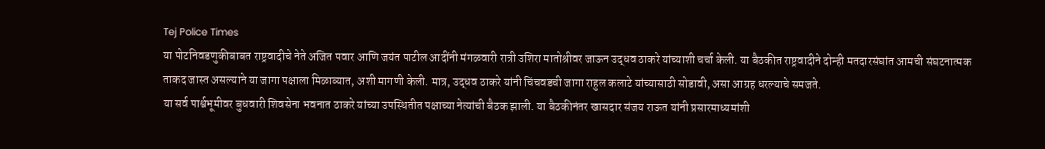Tej Police Times
या पोटनिवडणुकीबाबत राष्ट्रवादीचे नेते अजित पवार आणि जयंत पाटील आदींनी मंगळवारी रात्री उशिरा मातोश्रीवर जाऊन उद्धव ठाकरे यांच्याशी चर्चा केली. या बैठकीत राष्ट्रवादीने दोन्ही मतदारसंघांत आमची संघटनात्मक ताकद जास्त असल्याने या जागा पक्षाला मिळाव्यात, अशी मागणी केली. मात्र, उद्धव ठाकरे यांनी चिंचवडची जागा राहुल कलाटे यांच्यासाठी सोडावी, असा आग्रह धरल्याचे समजते.
या सर्व पार्श्वभूमीवर बुधवारी शिवसेना भवनात ठाकरे यांच्या उपस्थितीत पक्षाच्या नेत्यांची बैठक झाली. या बैठकीनंतर खासदार संजय राऊत यांनी प्रसारमाध्यमांशी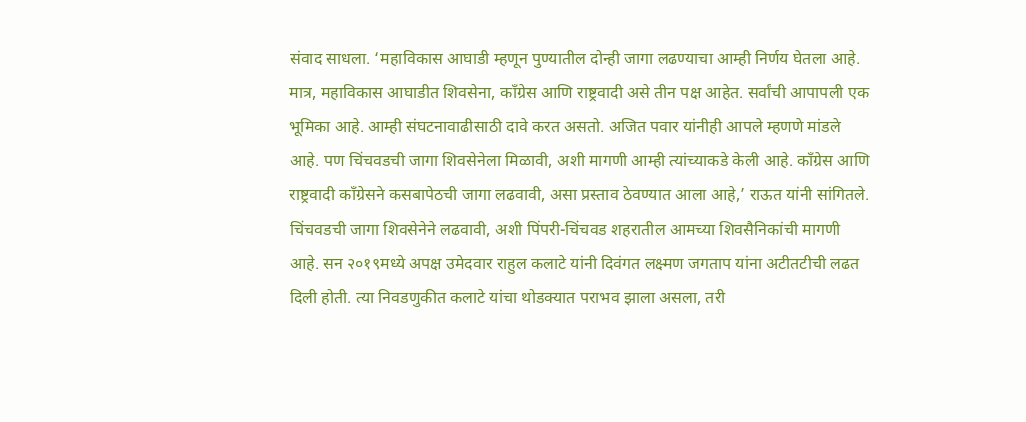संवाद साधला. ‘महाविकास आघाडी म्हणून पुण्यातील दोन्ही जागा लढण्याचा आम्ही निर्णय घेतला आहे. मात्र, महाविकास आघाडीत शिवसेना, काँग्रेस आणि राष्ट्रवादी असे तीन पक्ष आहेत. सर्वांची आपापली एक भूमिका आहे. आम्ही संघटनावाढीसाठी दावे करत असतो. अजित पवार यांनीही आपले म्हणणे मांडले आहे. पण चिंचवडची जागा शिवसेनेला मिळावी, अशी मागणी आम्ही त्यांच्याकडे केली आहे. काँग्रेस आणि राष्ट्रवादी काँग्रेसने कसबापेठची जागा लढवावी, असा प्रस्ताव ठेवण्यात आला आहे,’ राऊत यांनी सांगितले. चिंचवडची जागा शिवसेनेने लढवावी, अशी पिंपरी-चिंचवड शहरातील आमच्या शिवसैनिकांची मागणी आहे. सन २०१९मध्ये अपक्ष उमेदवार राहुल कलाटे यांनी दिवंगत लक्ष्मण जगताप यांना अटीतटीची लढत दिली होती. त्या निवडणुकीत कलाटे यांचा थोडक्यात पराभव झाला असला, तरी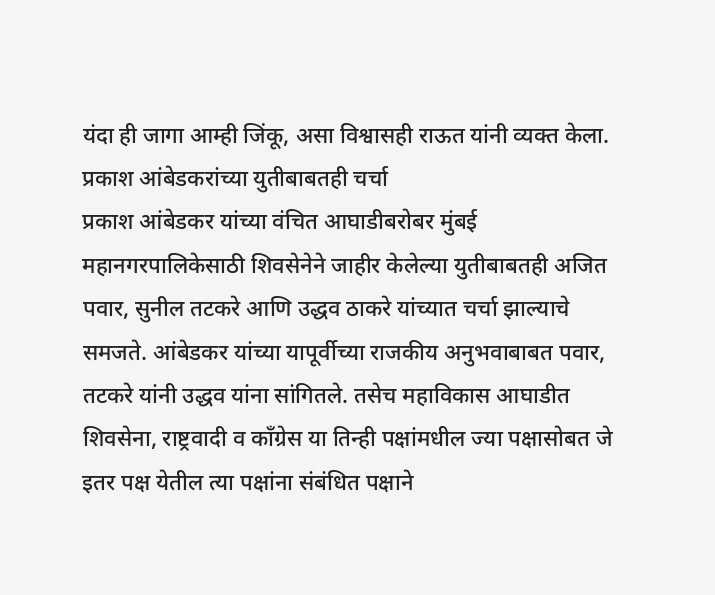यंदा ही जागा आम्ही जिंकू, असा विश्वासही राऊत यांनी व्यक्त केला.
प्रकाश आंबेडकरांच्या युतीबाबतही चर्चा
प्रकाश आंबेडकर यांच्या वंचित आघाडीबरोबर मुंबई महानगरपालिकेसाठी शिवसेनेने जाहीर केलेल्या युतीबाबतही अजित पवार, सुनील तटकरे आणि उद्धव ठाकरे यांच्यात चर्चा झाल्याचे समजते. आंबेडकर यांच्या यापूर्वीच्या राजकीय अनुभवाबाबत पवार, तटकरे यांनी उद्धव यांना सांगितले. तसेच महाविकास आघाडीत शिवसेना, राष्ट्रवादी व काँग्रेस या तिन्ही पक्षांमधील ज्या पक्षासोबत जे इतर पक्ष येतील त्या पक्षांना संबंधित पक्षाने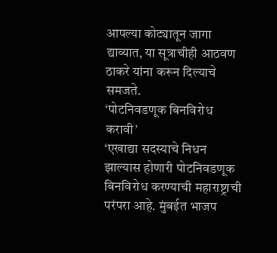आपल्या कोट्यातून जागा द्याव्यात, या सूत्राचीही आठवण ठाकरे यांना करून दिल्याचे समजते.
‘पोटनिवडणूक बिनविरोध करावी’
‘एखाद्या सदस्याचे निधन झाल्यास होणारी पोटनिवडणूक बिनविरोध करण्याची महाराष्ट्राची परंपरा आहे. मुंबईत भाजप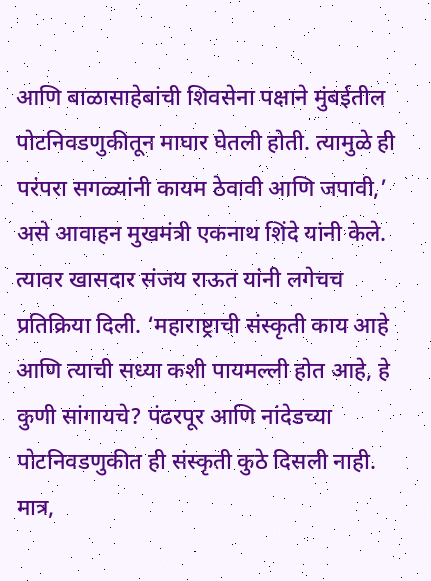आणि बाळासाहेबांची शिवसेना पक्षाने मुंबईतील पोटनिवडणुकीतून माघार घेतली होती. त्यामुळे ही परंपरा सगळ्यांनी कायम ठेवावी आणि जपावी,’ असे आवाहन मुखमंत्री एकनाथ शिंदे यांनी केले. त्यावर खासदार संजय राऊत यांनी लगेचच प्रतिक्रिया दिली. ‘महाराष्ट्राची संस्कृती काय आहे आणि त्याची सध्या कशी पायमल्ली होत आहे, हे कुणी सांगायचे? पंढरपूर आणि नांदेडच्या पोटनिवडणुकीत ही संस्कृती कुठे दिसली नाही. मात्र,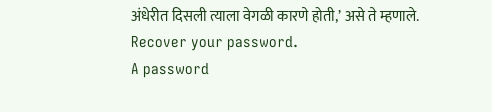अंधेरीत दिसली त्याला वेगळी कारणे होती,’ असे ते म्हणाले.
Recover your password.
A password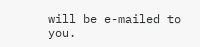will be e-mailed to you.